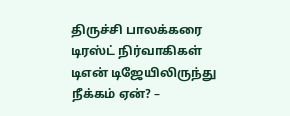திருச்சி பாலக்கரை டிரஸ்ட் நிர்வாகிகள் டிஎன் டிஜேயிலிருந்து நீக்கம் ஏன்? –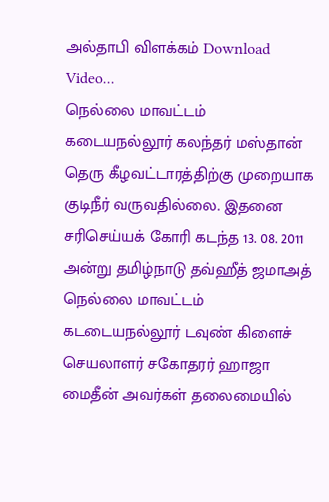அல்தாபி விளக்கம் Download Video...
நெல்லை மாவட்டம் கடையநல்லூர் கலந்தர் மஸ்தான் தெரு கீழவட்டாரத்திற்கு முறையாக குடிநீர் வருவதில்லை. இதனை சரிசெய்யக் கோரி கடந்த 13. 08. 2011 அன்று தமிழ்நாடு தவ்ஹீத் ஜமாஅத் நெல்லை மாவட்டம் கடடையநல்லூர் டவுண் கிளைச் செயலாளர் சகோதரர் ஹாஜா மைதீன் அவர்கள் தலைமையில்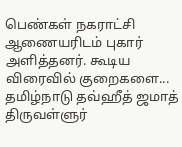பெண்கள் நகராட்சி ஆணையரிடம் புகார் அளித்தனர். கூடிய விரைவில் குறைகளை...
தமிழ்நாடு தவ்ஹீத் ஜமாத் திருவள்ளுர்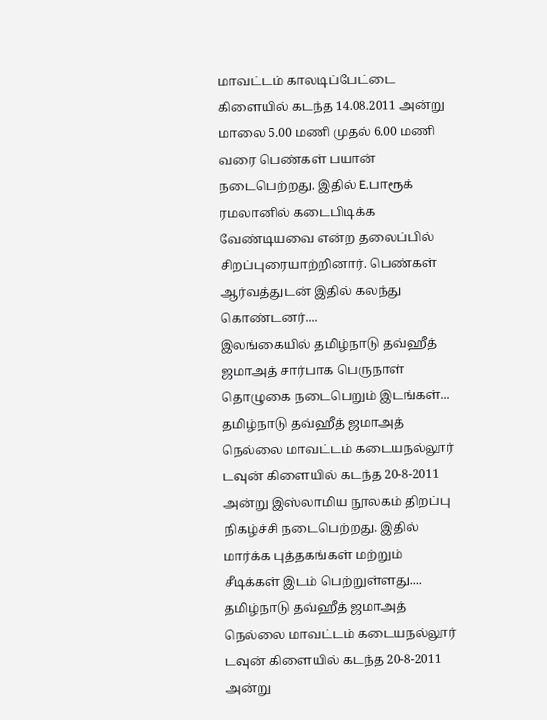மாவட்டம் காலடிப்பேட்டை கிளையில் கடந்த 14.08.2011 அன்று மாலை 5.00 மணி முதல் 6.00 மணி வரை பெண்கள் பயான் நடைபெற்றது. இதில் E.பாரூக் ரமலானில் கடைபிடிக்க வேண்டியவை என்ற தலைப்பில் சிறப்புரையாற்றினார். பெண்கள் ஆர்வத்துடன் இதில் கலந்து கொண்டனர்....
இலங்கையில் தமிழ்நாடு தவ்ஹீத் ஜமாஅத் சார்பாக பெருநாள் தொழுகை நடைபெறும் இடங்கள்...
தமிழ்நாடு தவ்ஹீத் ஜமாஅத் நெல்லை மாவட்டம் கடையநல்லூர் டவுன் கிளையில் கடந்த 20-8-2011 அன்று இஸ்லாமிய நூலகம் திறப்பு நிகழ்ச்சி நடைபெற்றது. இதில் மார்க்க புத்தகங்கள் மற்றும் சீடிக்கள் இடம் பெற்றுள்ளது....
தமிழ்நாடு தவ்ஹீத் ஜமாஅத் நெல்லை மாவட்டம் கடையநல்லூர் டவுன் கிளையில் கடந்த 20-8-2011 அன்று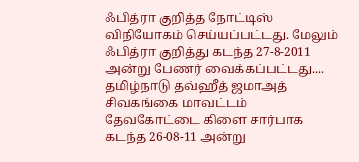ஃபித்ரா குறித்த நோட்டிஸ் விநியோகம் செய்யப்பட்டது. மேலும் ஃபித்ரா குறித்து கடந்த 27-8-2011 அன்று பேணர் வைக்கப்பட்டது....
தமிழ்நாடு தவ்ஹீத் ஜமாஅத் சிவகங்கை மாவட்டம் தேவகோட்டை கிளை சார்பாக கடந்த 26-08-11 அன்று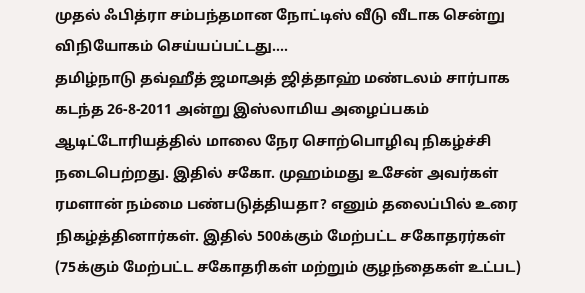முதல் ஃபித்ரா சம்பந்தமான நோட்டிஸ் வீடு வீடாக சென்று விநியோகம் செய்யப்பட்டது....
தமிழ்நாடு தவ்ஹீத் ஜமாஅத் ஜித்தாஹ் மண்டலம் சார்பாக கடந்த 26-8-2011 அன்று இஸ்லாமிய அழைப்பகம் ஆடிட்டோரியத்தில் மாலை நேர சொற்பொழிவு நிகழ்ச்சி நடைபெற்றது. இதில் சகோ. முஹம்மது உசேன் அவர்கள் ரமளான் நம்மை பண்படுத்தியதா? எனும் தலைப்பில் உரை நிகழ்த்தினார்கள். இதில் 500க்கும் மேற்பட்ட சகோதரர்கள் (75க்கும் மேற்பட்ட சகோதரிகள் மற்றும் குழந்தைகள் உட்பட)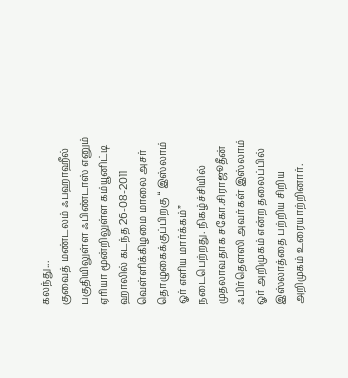கலந்து...
குவைத் மண்டலம் ஃபஹாஹீல் பகுதியிலுள்ள ஃபிண்டாஸ் எனும் ஏரியா மூன்றிலுள்ள கம்யூனிட்டி ஹாலில் கடந்த 26-08-2011 வெள்ளிக்கிழமை மாலை அசர் தொழுகைக்குப்பிறகு “ இஸ்லாம் ஓர் எளிய மார்க்கம்” நடைபெற்றது. நிகழ்ச்சியில் முதலாவதாக சகோ.சிராஜூதீன் ஃபிர்தௌஸி அவர்கள் இஸ்லாம் ஓர் அறிமுகம் என்ற தலைப்பில் இஸ்லாத்தை பற்றிய சிறிய அறிமுகம் உரையாற்றினார்.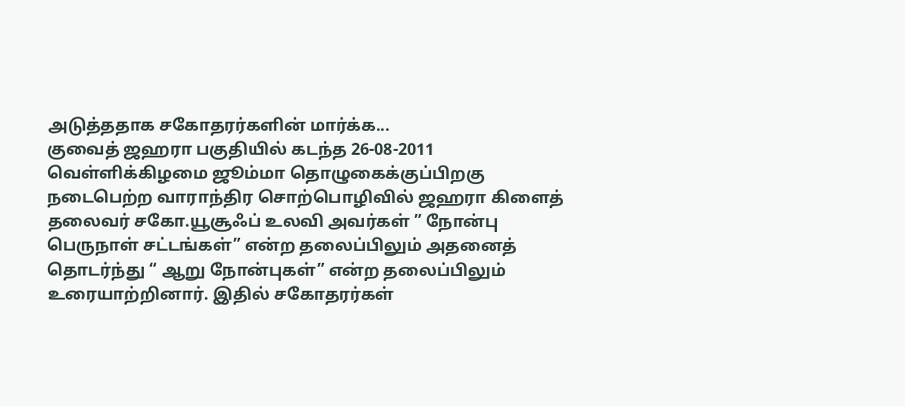அடுத்ததாக சகோதரர்களின் மார்க்க...
குவைத் ஜஹரா பகுதியில் கடந்த 26-08-2011 வெள்ளிக்கிழமை ஜூம்மா தொழுகைக்குப்பிறகு நடைபெற்ற வாராந்திர சொற்பொழிவில் ஜஹரா கிளைத் தலைவர் சகோ.யூசூஃப் உலவி அவர்கள் ” நோன்பு பெருநாள் சட்டங்கள்” என்ற தலைப்பிலும் அதனைத் தொடர்ந்து “ ஆறு நோன்புகள்” என்ற தலைப்பிலும் உரையாற்றினார். இதில் சகோதரர்கள்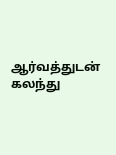ஆர்வத்துடன் கலந்து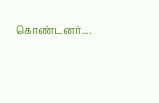கொண்டனர்....